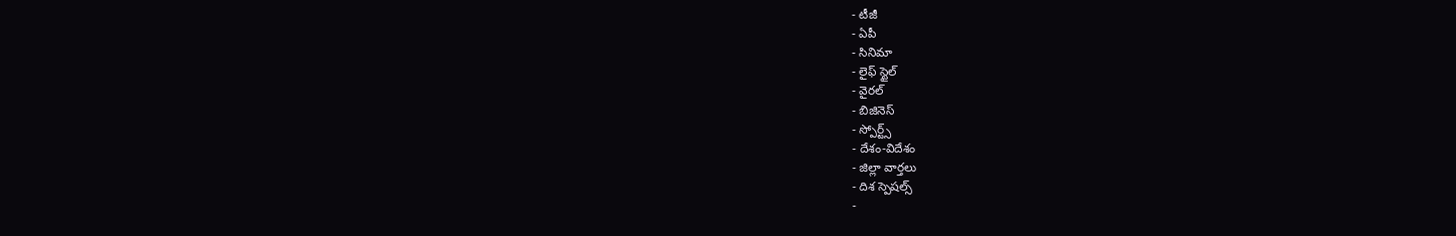- టీజీ
- ఏపీ
- సినిమా
- లైఫ్ స్టైల్
- వైరల్
- బిజినెస్
- స్పోర్ట్స్
- దేశం-విదేశం
- జిల్లా వార్తలు
- దిశ స్పెషల్స్
-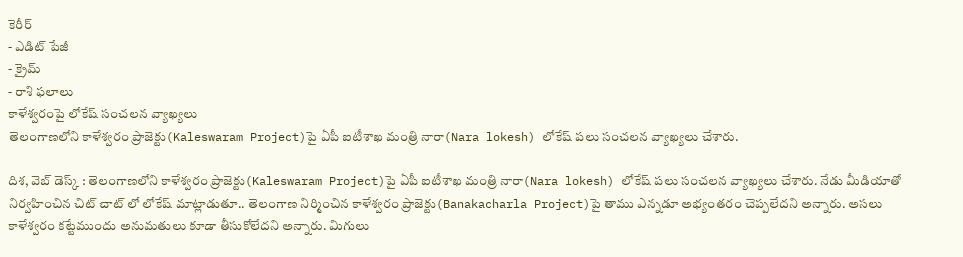కెరీర్
- ఎడిట్ పేజీ
- క్రైమ్
- రాశి ఫలాలు
కాళేశ్వరంపై లోకేష్ సంచలన వ్యాఖ్యలు
తెలంగాణలోని కాళేశ్వరం ప్రాజెక్టు(Kaleswaram Project)పై ఏపీ ఐటీశాఖ మంత్రి నారా(Nara lokesh) లోకేష్ పలు సంచలన వ్యాఖ్యలు చేశారు.

దిశ, వెబ్ డెస్క్ : తెలంగాణలోని కాళేశ్వరం ప్రాజెక్టు(Kaleswaram Project)పై ఏపీ ఐటీశాఖ మంత్రి నారా(Nara lokesh) లోకేష్ పలు సంచలన వ్యాఖ్యలు చేశారు. నేడు మీడియాతో నిర్వహించిన చిట్ చాట్ లో లోకేష్ మాట్లాడుతూ.. తెలంగాణ నిర్మించిన కాళేశ్వరం ప్రాజెక్టు(Banakacharla Project)పై తాము ఎన్నడూ అభ్యంతరం చెప్పలేదని అన్నారు. అసలు కాళేశ్వరం కట్టేముందు అనుమతులు కూడా తీసుకోలేదని అన్నారు. మిగులు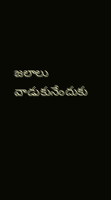జలాలు వాడుకునేందుకు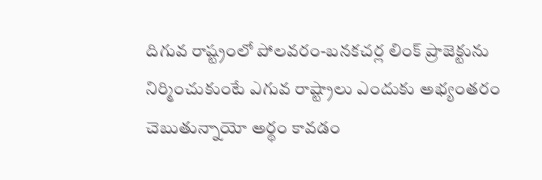దిగువ రాష్ట్రంలో పోలవరం-బనకచర్ల లింక్ ప్రాజెక్టును నిర్మించుకుంటే ఎగువ రాష్ట్రాలు ఎందుకు అభ్యంతరం చెబుతున్నాయో అర్థం కావడం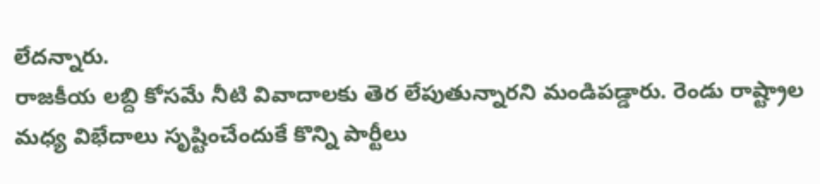లేదన్నారు.
రాజకీయ లబ్ది కోసమే నీటి వివాదాలకు తెర లేపుతున్నారని మండిపడ్డారు. రెండు రాష్ట్రాల మధ్య విభేదాలు సృష్టించేందుకే కొన్ని పార్టీలు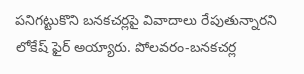పనిగట్టుకొని బనకచర్లపై వివాదాలు రేపుతున్నారని లోకేష్ ఫైర్ అయ్యారు. పోలవరం-బనకచర్ల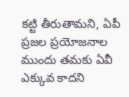కట్టి తీరుతామని, ఏపీ ప్రజల ప్రయోజనాల ముందు తమకు ఏవీ ఎక్కువ కాదని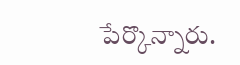పేర్కొన్నారు.